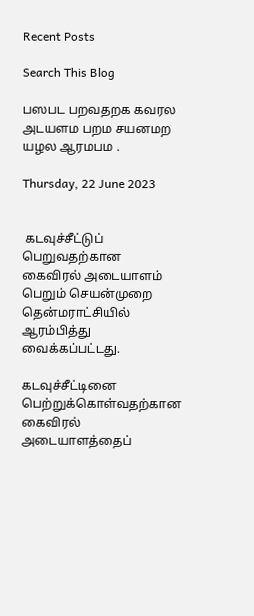Recent Posts

Search This Blog

பஸபட பறவதறக கவரல அடயளம பறம சயனமற யழல ஆரமபம .

Thursday, 22 June 2023


 கடவுச்சீட்டுப் பெறுவதற்கான கைவிரல் அடையாளம் பெறும் செயன்முறை தென்மராட்சியில் ஆரம்பித்து வைக்கப்பட்டது.

கடவுச்சீட்டினை பெற்றுக்கொள்வதற்கான கைவிரல் அடையாளத்தைப்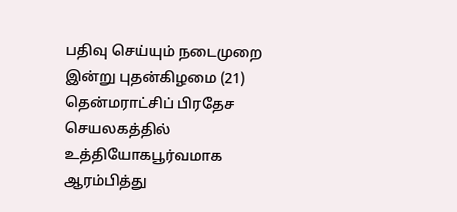பதிவு செய்யும் நடைமுறை இன்று புதன்கிழமை (21) தென்மராட்சிப் பிரதேச செயலகத்தில் உத்தியோகபூர்வமாக ஆரம்பித்து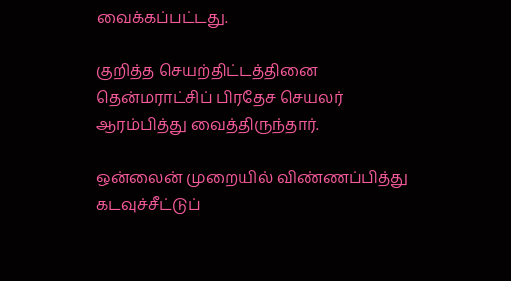வைக்கப்பட்டது.

குறித்த செயற்திட்டத்தினை தென்மராட்சிப் பிரதேச செயலர் ஆரம்பித்து வைத்திருந்தார்.

ஒன்லைன் முறையில் விண்ணப்பித்து கடவுச்சீட்டுப்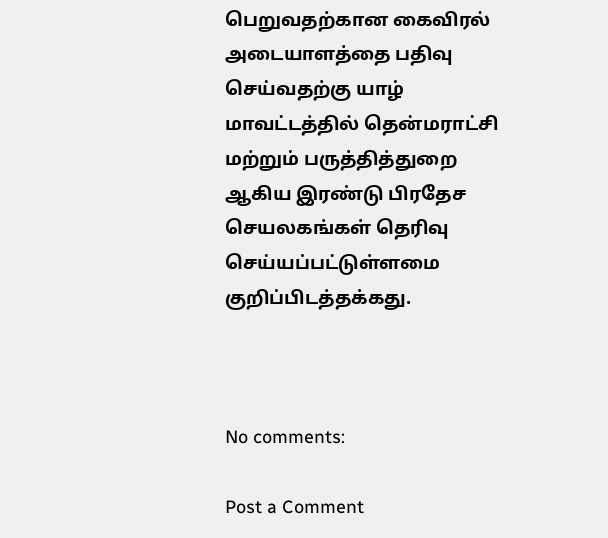பெறுவதற்கான கைவிரல் அடையாளத்தை பதிவு செய்வதற்கு யாழ் மாவட்டத்தில் தென்மராட்சி மற்றும் பருத்தித்துறை ஆகிய இரண்டு பிரதேச செயலகங்கள் தெரிவு செய்யப்பட்டுள்ளமை குறிப்பிடத்தக்கது.



No comments:

Post a Comment